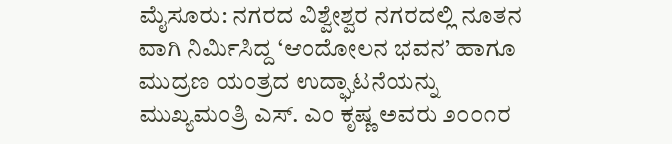ಮೈಸೂರು: ನಗರದ ವಿಶ್ವೇಶ್ವರ ನಗರದಲ್ಲಿ ನೂತನ ವಾಗಿ ನಿರ್ಮಿಸಿದ್ದ ‘ಆಂದೋಲನ ಭವನ’ ಹಾಗೂ ಮುದ್ರಣ ಯಂತ್ರದ ಉದ್ಘಾಟನೆಯನ್ನು ಮುಖ್ಯಮಂತ್ರಿ ಎಸ್. ಎಂ ಕೃಷ್ಣ ಅವರು ೨೦೦೧ರ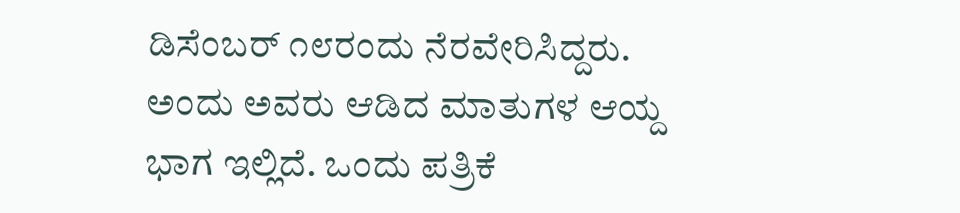ಡಿಸೆಂಬರ್ ೧೮ರಂದು ನೆರವೇರಿಸಿದ್ದರು.
ಅಂದು ಅವರು ಆಡಿದ ಮಾತುಗಳ ಆಯ್ದ ಭಾಗ ಇಲ್ಲಿದೆ. ಒಂದು ಪತ್ರಿಕೆ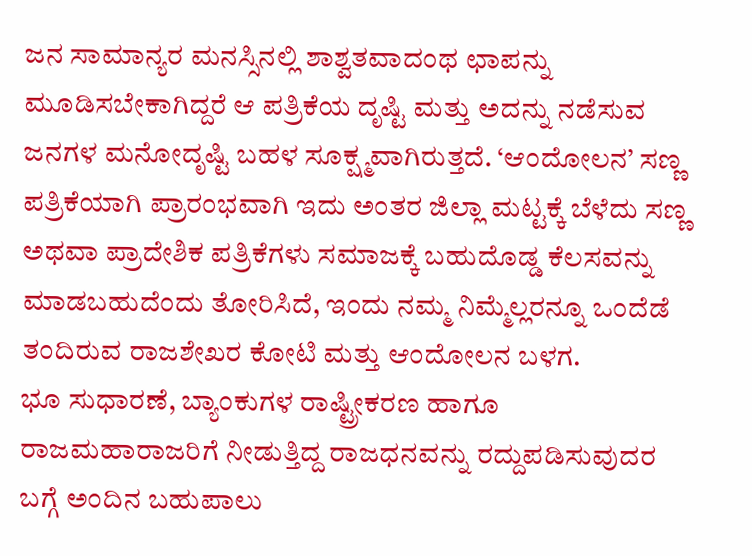ಜನ ಸಾಮಾನ್ಯರ ಮನಸ್ಸಿನಲ್ಲಿ ಶಾಶ್ವತವಾದಂಥ ಛಾಪನ್ನು ಮೂಡಿಸಬೇಕಾಗಿದ್ದರೆ ಆ ಪತ್ರಿಕೆಯ ದೃಷ್ಟಿ ಮತ್ತು ಅದನ್ನು ನಡೆಸುವ ಜನಗಳ ಮನೋದೃಷ್ಟಿ ಬಹಳ ಸೂಕ್ಷ್ಮವಾಗಿರುತ್ತದೆ. ‘ಆಂದೋಲನ’ ಸಣ್ಣ ಪತ್ರಿಕೆಯಾಗಿ ಪ್ರಾರಂಭವಾಗಿ ಇದು ಅಂತರ ಜಿಲ್ಲಾ ಮಟ್ಟಕ್ಕೆ ಬೆಳೆದು ಸಣ್ಣ ಅಥವಾ ಪ್ರಾದೇಶಿಕ ಪತ್ರಿಕೆಗಳು ಸಮಾಜಕ್ಕೆ ಬಹುದೊಡ್ಡ ಕೆಲಸವನ್ನು ಮಾಡಬಹುದೆಂದು ತೋರಿಸಿದೆ, ಇಂದು ನಮ್ಮ ನಿಮ್ಮೆಲ್ಲರನ್ನೂ ಒಂದೆಡೆ ತಂದಿರುವ ರಾಜಶೇಖರ ಕೋಟಿ ಮತ್ತು ಆಂದೋಲನ ಬಳಗ.
ಭೂ ಸುಧಾರಣೆ, ಬ್ಯಾಂಕುಗಳ ರಾಷ್ಟ್ರೀಕರಣ ಹಾಗೂ ರಾಜಮಹಾರಾಜರಿಗೆ ನೀಡುತ್ತಿದ್ದ ರಾಜಧನವನ್ನು ರದ್ದುಪಡಿಸುವುದರ ಬಗ್ಗೆ ಅಂದಿನ ಬಹುಪಾಲು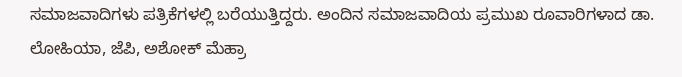ಸಮಾಜವಾದಿಗಳು ಪತ್ರಿಕೆಗಳಲ್ಲಿ ಬರೆಯುತ್ತಿದ್ದರು. ಅಂದಿನ ಸಮಾಜವಾದಿಯ ಪ್ರಮುಖ ರೂವಾರಿಗಳಾದ ಡಾ. ಲೋಹಿಯಾ, ಜೆಪಿ, ಅಶೋಕ್ ಮೆಹ್ರಾ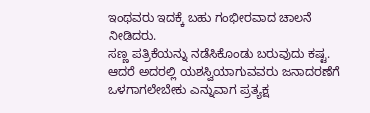ಇಂಥವರು ಇದಕ್ಕೆ ಬಹು ಗಂಭೀರವಾದ ಚಾಲನೆ ನೀಡಿದರು.
ಸಣ್ಣ ಪತ್ರಿಕೆಯನ್ನು ನಡೆಸಿಕೊಂಡು ಬರುವುದು ಕಷ್ಟ. ಆದರೆ ಅದರಲ್ಲಿ ಯಶಸ್ವಿಯಾಗುವವರು ಜನಾದರಣೆಗೆ ಒಳಗಾಗಲೇಬೇಕು ಎನ್ನುವಾಗ ಪ್ರತ್ಯಕ್ಷ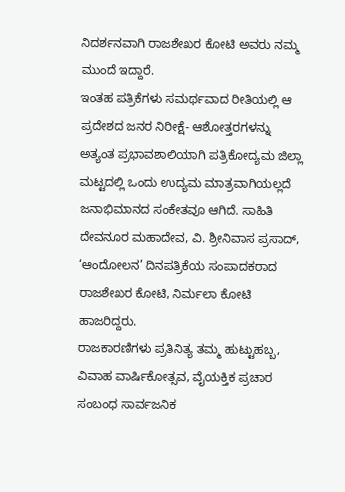ನಿದರ್ಶನವಾಗಿ ರಾಜಶೇಖರ ಕೋಟಿ ಅವರು ನಮ್ಮ ಮುಂದೆ ಇದ್ದಾರೆ.
ಇಂತಹ ಪತ್ರಿಕೆಗಳು ಸಮರ್ಥವಾದ ರೀತಿಯಲ್ಲಿ ಆ ಪ್ರದೇಶದ ಜನರ ನಿರೀಕ್ಷೆ- ಆಶೋತ್ತರಗಳನ್ನು ಅತ್ಯಂತ ಪ್ರಭಾವಶಾಲಿಯಾಗಿ ಪತ್ರಿಕೋದ್ಯಮ ಜಿಲ್ಲಾ ಮಟ್ಟದಲ್ಲಿ ಒಂದು ಉದ್ಯಮ ಮಾತ್ರವಾಗಿಯಲ್ಲದೆ ಜನಾಭಿಮಾನದ ಸಂಕೇತವೂ ಆಗಿದೆ. ಸಾಹಿತಿ ದೇವನೂರ ಮಹಾದೇವ, ವಿ. ಶ್ರೀನಿವಾಸ ಪ್ರಸಾದ್, ‘ಆಂದೋಲನ’ ದಿನಪತ್ರಿಕೆಯ ಸಂಪಾದಕರಾದ ರಾಜಶೇಖರ ಕೋಟಿ, ನಿರ್ಮಲಾ ಕೋಟಿ ಹಾಜರಿದ್ದರು.
ರಾಜಕಾರಣಿಗಳು ಪ್ರತಿನಿತ್ಯ ತಮ್ಮ ಹುಟ್ಟುಹಬ್ಬ, ವಿವಾಹ ವಾರ್ಷಿಕೋತ್ಸವ, ವೈಯಕ್ತಿಕ ಪ್ರಚಾರ ಸಂಬಂಧ ಸಾರ್ವಜನಿಕ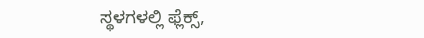ಸ್ಥಳಗಳಲ್ಲಿ ಫ್ಲೆಕ್ಸ್,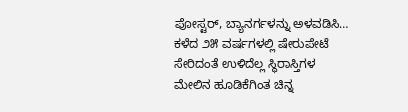ಪೋಸ್ಟರ್, ಬ್ಯಾನರ್ಗಳನ್ನು ಅಳವಡಿಸಿ…
ಕಳೆದ ೨೫ ವರ್ಷಗಳಲ್ಲಿ ಷೇರುಪೇಟೆ ಸೇರಿದಂತೆ ಉಳಿದೆಲ್ಲ ಸ್ಥಿರಾಸ್ತಿಗಳ ಮೇಲಿನ ಹೂಡಿಕೆಗಿಂತ ಚಿನ್ನ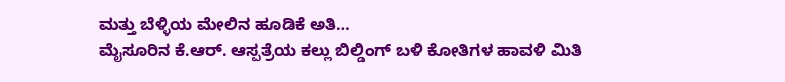ಮತ್ತು ಬೆಳ್ಳಿಯ ಮೇಲಿನ ಹೂಡಿಕೆ ಅತಿ…
ಮೈಸೂರಿನ ಕೆ.ಆರ್. ಆಸ್ಪತ್ರೆಯ ಕಲ್ಲು ಬಿಲ್ಡಿಂಗ್ ಬಳಿ ಕೋತಿಗಳ ಹಾವಳಿ ಮಿತಿ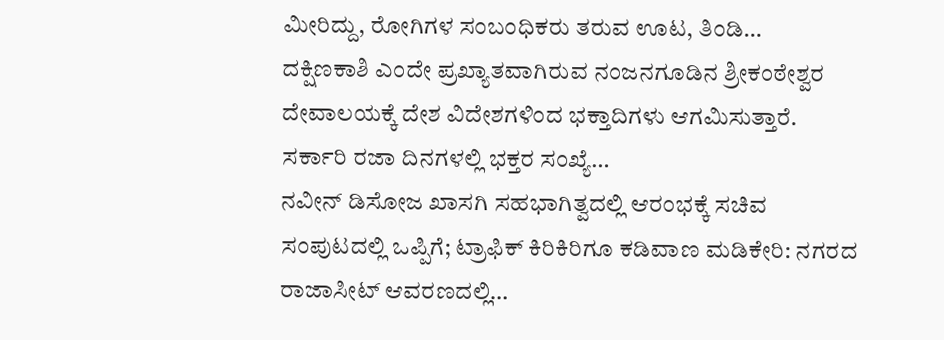ಮೀರಿದ್ದು, ರೋಗಿಗಳ ಸಂಬಂಧಿಕರು ತರುವ ಊಟ, ತಿಂಡಿ…
ದಕ್ಷಿಣಕಾಶಿ ಎಂದೇ ಪ್ರಖ್ಯಾತವಾಗಿರುವ ನಂಜನಗೂಡಿನ ಶ್ರೀಕಂಠೇಶ್ವರ ದೇವಾಲಯಕ್ಕೆ ದೇಶ ವಿದೇಶಗಳಿಂದ ಭಕ್ತಾದಿಗಳು ಆಗಮಿಸುತ್ತಾರೆ. ಸರ್ಕಾರಿ ರಜಾ ದಿನಗಳಲ್ಲಿ ಭಕ್ತರ ಸಂಖ್ಯೆ…
ನವೀನ್ ಡಿಸೋಜ ಖಾಸಗಿ ಸಹಭಾಗಿತ್ವದಲ್ಲಿ ಆರಂಭಕ್ಕೆ ಸಚಿವ ಸಂಪುಟದಲ್ಲಿ ಒಪ್ಪಿಗೆ; ಟ್ರಾಫಿಕ್ ಕಿರಿಕಿರಿಗೂ ಕಡಿವಾಣ ಮಡಿಕೇರಿ: ನಗರದ ರಾಜಾಸೀಟ್ ಆವರಣದಲ್ಲಿ…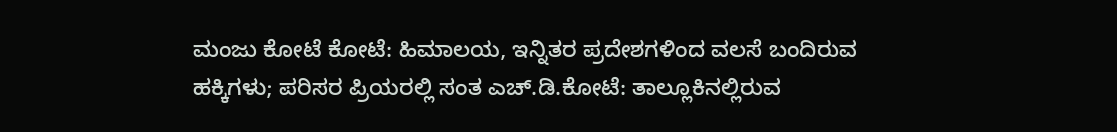ಮಂಜು ಕೋಟೆ ಕೋಟೆ: ಹಿಮಾಲಯ, ಇನ್ನಿತರ ಪ್ರದೇಶಗಳಿಂದ ವಲಸೆ ಬಂದಿರುವ ಹಕ್ಕಿಗಳು; ಪರಿಸರ ಪ್ರಿಯರಲ್ಲಿ ಸಂತ ಎಚ್.ಡಿ.ಕೋಟೆ: ತಾಲ್ಲೂಕಿನಲ್ಲಿರುವ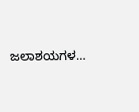ಜಲಾಶಯಗಳ…